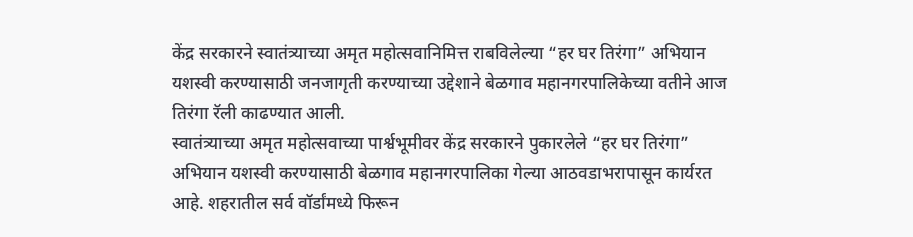केंद्र सरकारने स्वातंत्र्याच्या अमृत महोत्सवानिमित्त राबविलेल्या “हर घर तिरंगा” अभियान यशस्वी करण्यासाठी जनजागृती करण्याच्या उद्देशाने बेळगाव महानगरपालिकेच्या वतीने आज तिरंगा रॅली काढण्यात आली.
स्वातंत्र्याच्या अमृत महोत्सवाच्या पार्श्वभूमीवर केंद्र सरकारने पुकारलेले “हर घर तिरंगा” अभियान यशस्वी करण्यासाठी बेळगाव महानगरपालिका गेल्या आठवडाभरापासून कार्यरत आहे. शहरातील सर्व वॉर्डांमध्ये फिरून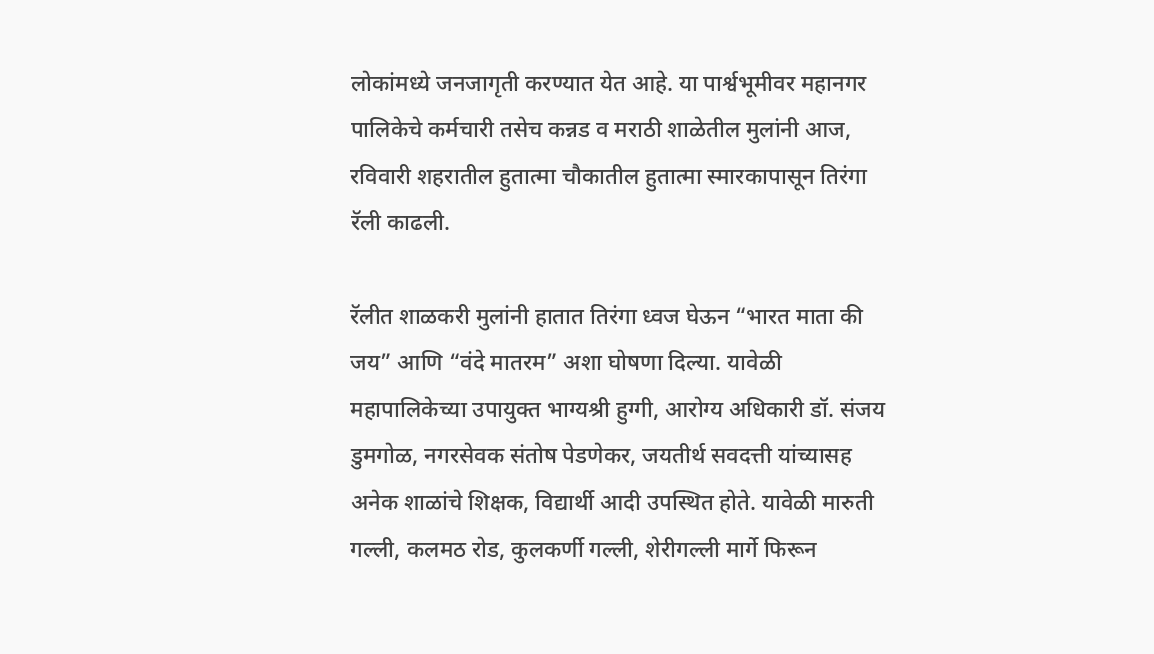लोकांमध्ये जनजागृती करण्यात येत आहे. या पार्श्वभूमीवर महानगर पालिकेचे कर्मचारी तसेच कन्नड व मराठी शाळेतील मुलांनी आज, रविवारी शहरातील हुतात्मा चौकातील हुतात्मा स्मारकापासून तिरंगा रॅली काढली.

रॅलीत शाळकरी मुलांनी हातात तिरंगा ध्वज घेऊन “भारत माता की जय” आणि “वंदे मातरम” अशा घोषणा दिल्या. यावेळी महापालिकेच्या उपायुक्त भाग्यश्री हुग्गी, आरोग्य अधिकारी डॉ. संजय डुमगोळ, नगरसेवक संतोष पेडणेकर, जयतीर्थ सवदत्ती यांच्यासह अनेक शाळांचे शिक्षक, विद्यार्थी आदी उपस्थित होते. यावेळी मारुती गल्ली, कलमठ रोड, कुलकर्णी गल्ली, शेरीगल्ली मार्गे फिरून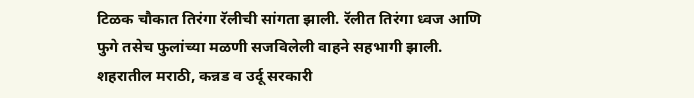टिळक चौकात तिरंगा रॅलीची सांगता झाली. रॅलीत तिरंगा ध्वज आणि फुगे तसेच फुलांच्या मळणी सजविलेली वाहने सहभागी झाली. शहरातील मराठी, कन्नड व उर्दू सरकारी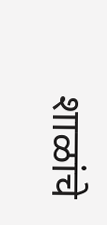शाळांचे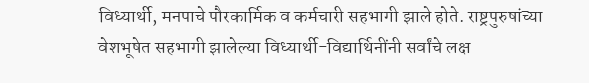विध्यार्थी, मनपाचे पौरकार्मिक व कर्मचारी सहभागी झाले होते. राष्ट्रपुरुषांच्या वेशभूषेत सहभागी झालेल्या विध्यार्थी-विद्यार्थिनींनी सर्वांचे लक्ष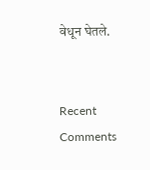वेधून घेतले.


Recent Comments